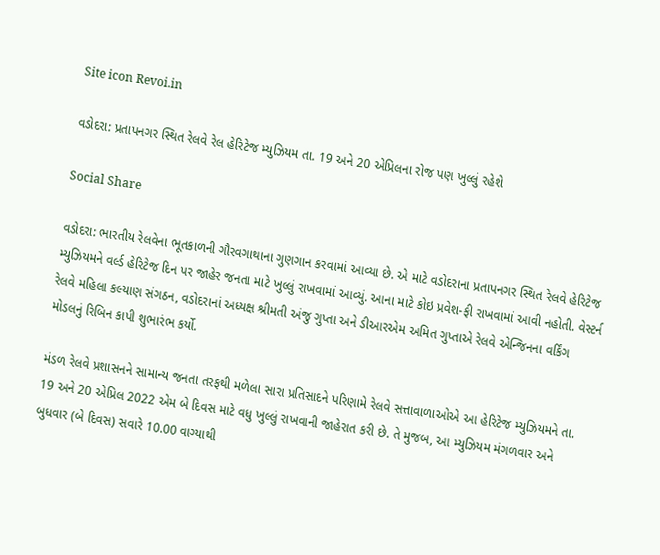Site icon Revoi.in

વડોદરા: પ્રતાપનગર સ્થિત રેલવે રેલ હેરિટેજ મ્યુઝિયમ તા. 19 અને 20 એપ્રિલના રોજ પણ ખુલ્લું રહેશે

Social Share

વડોદરા: ભારતીય રેલવેના ભૂતકાળની ગૌરવગાથાના ગુણગાન કરવામાં આવ્યા છે. એ માટે વડોદરાના પ્રતાપનગર સ્થિત રેલવે હેરિટેજ મ્યુઝિયમને વર્લ્ડ હેરિટેજ દિન પર જાહેર જનતા માટે ખુલ્લું રાખવામાં આવ્યું. આના માટે કોઇ પ્રવેશ-ફી રાખવામાં આવી નહોતી. વેસ્ટર્ન રેલવે મહિલા કલ્યાણ સંગઠન, વડોદરાનાં અધ્યક્ષ શ્રીમતી અંજુ ગુપ્તા અને ડીઆરએમ અમિત ગુપ્તાએ રેલવે એન્જિનના વર્કિંગ મોડલનું રિબિન કાપી શુભારંભ કર્યો.

મંડળ રેલવે પ્રશાસનને સામાન્ય જનતા તરફથી મળેલા સારા પ્રતિસાદને પરિણામે રેલવે સત્તાવાળાઓએ આ હેરિટેજ મ્યુઝિયમને તા. 19 અને 20 એપ્રિલ 2022 એમ બે દિવસ માટે વધુ ખુલ્લું રાખવાની જાહેરાત કરી છે. તે મુજબ, આ મ્યુઝિયમ મંગળવાર અને બુધવાર (બે દિવસ) સવારે 10.00 વાગ્યાથી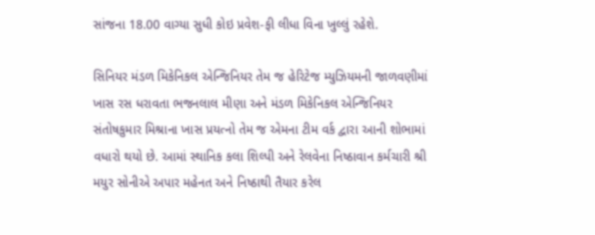સાંજના 18.00 વાગ્યા સુધી કોઇ પ્રવેશ-ફી લીધા વિના ખુલ્લું રહેશે.

સિનિયર મંડળ મિકેનિકલ એન્જિનિયર તેમ જ હેરિટેજ મ્યુઝિયમની જાળવણીમાં ખાસ રસ ધરાવતા ભજનલાલ મીણા અને મંડળ મિકેનિકલ એન્જિનિયર સંતોષકુમાર મિશ્રાના ખાસ પ્રયત્નો તેમ જ એમના ટીમ વર્ક દ્વારા આની શોભામાં વધારો થયો છે. આમાં સ્થાનિક કલા શિલ્પી અને રેલવેના નિષ્ઠાવાન કર્મચારી શ્રી મયુર સોનીએ અપાર મહેનત અને નિષ્ઠાથી તૈયાર કરેલ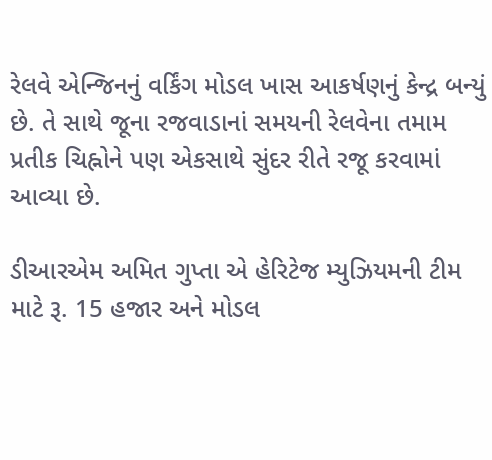રેલવે એન્જિનનું વર્કિંગ મોડલ ખાસ આકર્ષણનું કેન્દ્ર બન્યું છે. તે સાથે જૂના રજવાડાનાં સમયની રેલવેના તમામ પ્રતીક ચિહ્નોને પણ એકસાથે સુંદર રીતે રજૂ કરવામાં આવ્યા છે.

ડીઆરએમ અમિત ગુપ્તા એ હેરિટેજ મ્યુઝિયમની ટીમ માટે રૂ. 15 હજાર અને મોડલ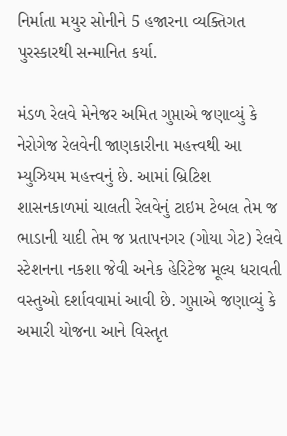નિર્માતા મયુર સોનીને 5 હજારના વ્યક્તિગત પુરસ્કારથી સન્માનિત કર્યા.

મંડળ રેલવે મેનેજર અમિત ગુપ્તાએ જણાવ્યું કે નેરોગેજ રેલવેની જાણકારીના મહત્ત્વથી આ મ્યુઝિયમ મહત્ત્વનું છે. આમાં બ્રિટિશ શાસનકાળમાં ચાલતી રેલવેનું ટાઇમ ટેબલ તેમ જ ભાડાની યાદી તેમ જ પ્રતાપનગર (ગોયા ગેટ) રેલવે સ્ટેશનના નકશા જેવી અનેક હેરિટેજ મૂલ્ય ધરાવતી વસ્તુઓ દર્શાવવામાં આવી છે. ગુપ્તાએ જણાવ્યું કે અમારી યોજના આને વિસ્તૃત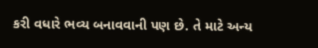કરી વધારે ભવ્ય બનાવવાની પણ છે. તે માટે અન્ય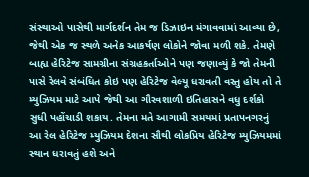સંસ્થાઓ પાસેથી માર્ગદર્શન તેમ જ ડિઝાઇન મંગાવવામાં આવ્યા છે, જેથી એક જ સ્થળે અનેક આકર્ષણ લોકોને જોવા મળી શકે. તેમણે બાહ્ય હેરિટેજ સામગ્રીના સંગ્રહકર્તાઓને પણ જણાવ્યું કે જો તેમની પાસે રેલવે સંબંધિત કોઇ પણ હેરિટેજ વેલ્યૂ ધરાવતી વસ્તુ હોય તો તે મ્યુઝિયમ માટે આપે જેથી આ ગૌરવશાળી ઇતિહાસને વધુ દર્શકો સુધી પહોંચાડી શકાય. તેમના મતે આગામી સમયમાં પ્રતાપનગરનું આ રેલ હેરિટેજ મ્યુઝિયમ દેશના સૌથી લોકપ્રિય હેરિટેજ મ્યુઝિયમમાં સ્થાન ધરાવતું હશે અને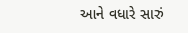આને વધારે સારું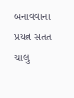બનાવવાના પ્રયત્ન સતત ચાલુ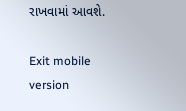રાખવામાં આવશે.

Exit mobile version